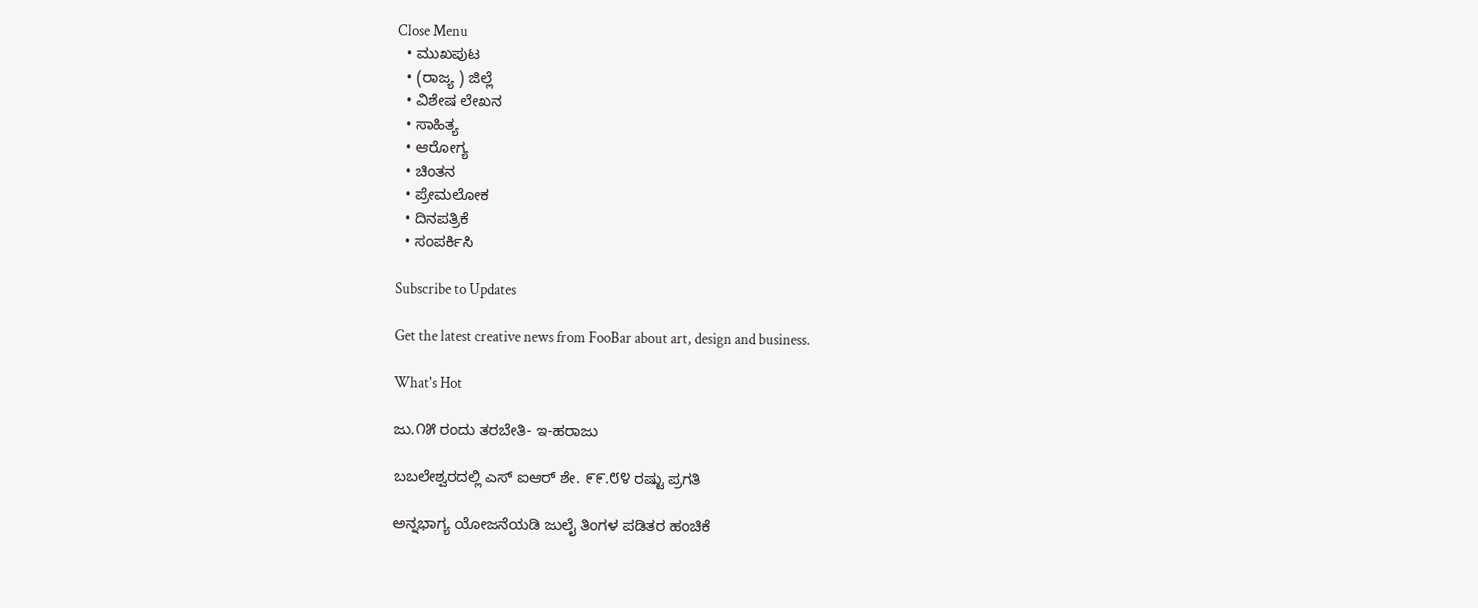Close Menu
  • ಮುಖಪುಟ
  • (ರಾಜ್ಯ ) ಜಿಲ್ಲೆ
  • ವಿಶೇಷ ಲೇಖನ
  • ಸಾಹಿತ್ಯ
  • ಆರೋಗ್ಯ
  • ಚಿಂತನ
  • ಪ್ರೇಮಲೋಕ
  • ದಿನಪತ್ರಿಕೆ
  • ಸಂಪರ್ಕಿಸಿ

Subscribe to Updates

Get the latest creative news from FooBar about art, design and business.

What's Hot

ಜು.೧೫ ರಂದು ತರಬೇತಿ- ಇ-ಹರಾಜು

ಬಬಲೇಶ್ವರದಲ್ಲಿ ಎಸ್ ಐಆರ್ ಶೇ. ೯೯.೮೪ ರಷ್ಟು ಪ್ರಗತಿ

ಅನ್ನಭಾಗ್ಯ ಯೋಜನೆಯಡಿ ಜುಲೈ ತಿಂಗಳ ಪಡಿತರ ಹಂಚಿಕೆ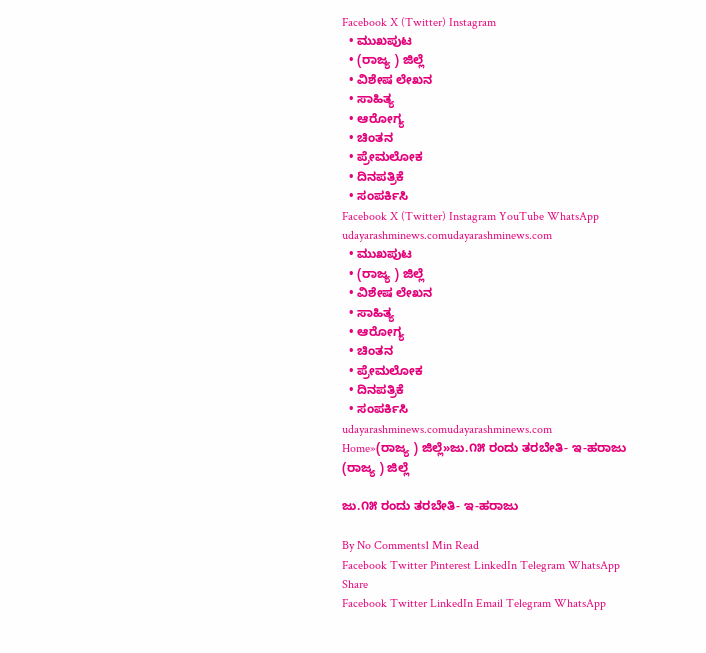Facebook X (Twitter) Instagram
  • ಮುಖಪುಟ
  • (ರಾಜ್ಯ ) ಜಿಲ್ಲೆ
  • ವಿಶೇಷ ಲೇಖನ
  • ಸಾಹಿತ್ಯ
  • ಆರೋಗ್ಯ
  • ಚಿಂತನ
  • ಪ್ರೇಮಲೋಕ
  • ದಿನಪತ್ರಿಕೆ
  • ಸಂಪರ್ಕಿಸಿ
Facebook X (Twitter) Instagram YouTube WhatsApp
udayarashminews.comudayarashminews.com
  • ಮುಖಪುಟ
  • (ರಾಜ್ಯ ) ಜಿಲ್ಲೆ
  • ವಿಶೇಷ ಲೇಖನ
  • ಸಾಹಿತ್ಯ
  • ಆರೋಗ್ಯ
  • ಚಿಂತನ
  • ಪ್ರೇಮಲೋಕ
  • ದಿನಪತ್ರಿಕೆ
  • ಸಂಪರ್ಕಿಸಿ
udayarashminews.comudayarashminews.com
Home»(ರಾಜ್ಯ ) ಜಿಲ್ಲೆ»ಜು.೧೫ ರಂದು ತರಬೇತಿ- ಇ-ಹರಾಜು
(ರಾಜ್ಯ ) ಜಿಲ್ಲೆ

ಜು.೧೫ ರಂದು ತರಬೇತಿ- ಇ-ಹರಾಜು

By No Comments1 Min Read
Facebook Twitter Pinterest LinkedIn Telegram WhatsApp
Share
Facebook Twitter LinkedIn Email Telegram WhatsApp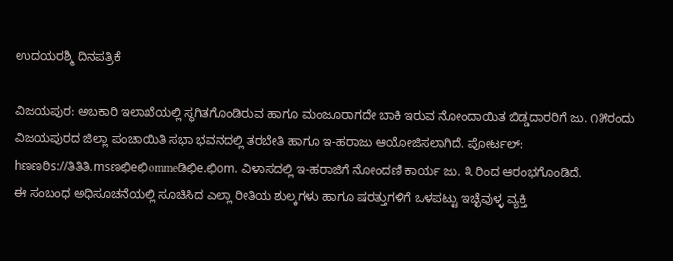ಉದಯರಶ್ಮಿ ದಿನಪತ್ರಿಕೆ

ವಿಜಯಪುರ: ಅಬಕಾರಿ ಇಲಾಖೆಯಲ್ಲಿ ಸ್ಥಗಿತಗೊಂಡಿರುವ ಹಾಗೂ ಮಂಜೂರಾಗದೇ ಬಾಕಿ ಇರುವ ನೋಂದಾಯಿತ ಬಿಡ್ಡದಾರರಿಗೆ ಜು. ೧೫ರಂದು ವಿಜಯಪುರದ ಜಿಲ್ಲಾ ಪಂಚಾಯಿತಿ ಸಭಾ ಭವನದಲ್ಲಿ ತರಬೇತಿ ಹಾಗೂ ಇ-ಹರಾಜು ಆಯೋಜಿಸಲಾಗಿದೆ. ಪೋರ್ಟಲ್: hಣಣಠಿs://ತಿತಿತಿ.msಣಛಿeಛಿommeಡಿಛಿe.ಛಿom. ವಿಳಾಸದಲ್ಲಿ ಇ-ಹರಾಜಿಗೆ ನೋಂದಣಿ ಕಾರ್ಯ ಜು. ೩ ರಿಂದ ಆರಂಭಗೊಂಡಿದೆ.
ಈ ಸಂಬಂಧ ಅಧಿಸೂಚನೆಯಲ್ಲಿ ಸೂಚಿಸಿದ ಎಲ್ಲಾ ರೀತಿಯ ಶುಲ್ಕಗಳು ಹಾಗೂ ಷರತ್ತುಗಳಿಗೆ ಒಳಪಟ್ಟು ಇಚ್ಛೆವುಳ್ಳ ವ್ಯಕ್ತಿ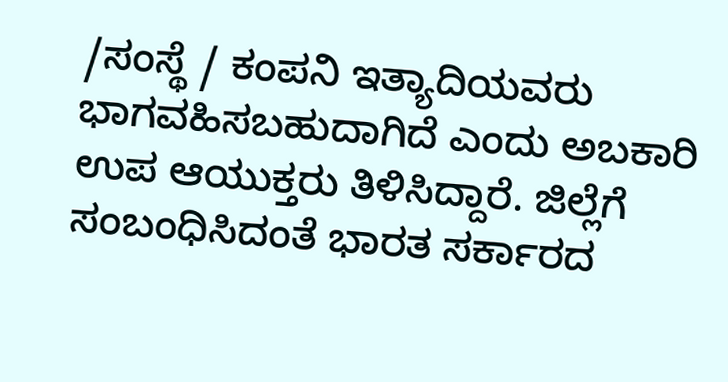/ಸಂಸ್ಥೆ / ಕಂಪನಿ ಇತ್ಯಾದಿಯವರು ಭಾಗವಹಿಸಬಹುದಾಗಿದೆ ಎಂದು ಅಬಕಾರಿ ಉಪ ಆಯುಕ್ತರು ತಿಳಿಸಿದ್ದಾರೆ. ಜಿಲ್ಲೆಗೆ ಸಂಬಂಧಿಸಿದಂತೆ ಭಾರತ ಸರ್ಕಾರದ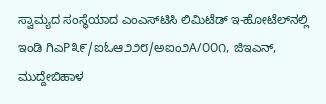ಸ್ವಾಮ್ಯದ ಸಂಸ್ಥೆಯಾದ ಎಂಎಸ್‌ಟಿಸಿ ಲಿಮಿಟೆಡ್ ಇ-ಹೋಟೆಲ್‌ನಲ್ಲಿ ಇಂಡಿ ಗಿಎP೩೯/ಐಓಆ೨೨೮/ಅಐಂ೨A/೦೦೧, ಜಿಇಎನ್, ಮುದ್ದೇಬಿಹಾಳ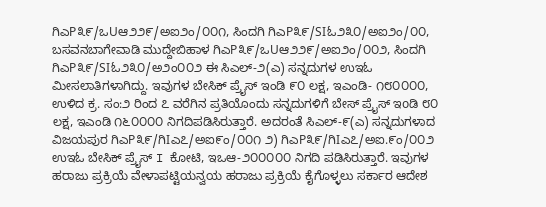ಗಿಎP೩೯/ಒUಆ೨೨೯/ಅಐ೨ಂ/೦೦೧, ಸಿಂದಗಿ ಗಿಎP೩೯/SIಓ೨೩೦/ಅಐ೨ಂ/೦೦, ಬಸವನಬಾಗೇವಾಡಿ ಮುದ್ದೇಬಿಹಾಳ ಗಿಎP೩೯/ಒUಆ೨೨೯/ಅಐ೨ಂ/೦೦೨, ಸಿಂದಗಿ ಗಿಎP೩೯/SIಓ೨೩೦/ಅ೨ಂ೦೦೨ ಈ ಸಿಎಲ್-೨(ಎ) ಸನ್ನದುಗಳ ಉಇಓ ಮೀಸಲಾತಿಗಳಾಗಿದ್ದು. ಇವುಗಳ ಬೇಸಿಕ್ ಪ್ರೈಸ್ ಇಂಡಿ ೯೦ ಲಕ್ಷ, ಇಎಂಡಿ- ೧೮೦೦೦೦, ಉಳಿದ ಕ್ರ. ಸಂ:೨ ರಿಂದ ೭ ವರೆಗಿನ ಪ್ರತಿಯೊಂದು ಸನ್ನದುಗಳಿಗೆ ಬೇಸ್ ಪ್ರೈಸ್ ಇoಡಿ ೮೦ ಲಕ್ಷ, ಇಎಂಡಿ ೧೬೦೦೦೦ ನಿಗದಿಪಡಿಸಿರುತ್ತಾರೆ. ಅದರಂತೆ ಸಿಎಲ್-೯(ಎ) ಸನ್ನದುಗಳಾದ ವಿಜಯಪುರ ಗಿಎP೩೯/ಗಿIಎ೭/ಅಐ೯ಂ/೦೦೧ ೨) ಗಿಎP೩೯/ಗಿIಎ೭/ಅಐ.೯ಂ/೦೦೨ ಉಇಓ ಬೇಸಿಕ್ ಪ್ರೈಸ್ I ಕೋಟಿ, ಇಒಆ-೨೦೦೦೦೦ ನಿಗದಿ ಪಡಿಸಿರುತ್ತಾರೆ. ಇವುಗಳ ಹರಾಜು ಪ್ರಕ್ರಿಯೆ ವೇಳಾಪಟ್ಟಿಯನ್ವಯ ಹರಾಜು ಪ್ರಕ್ರಿಯೆ ಕೈಗೊಳ್ಳಲು ಸರ್ಕಾರ ಆದೇಶ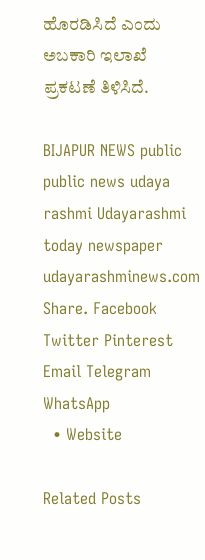ಹೊರಡಿಸಿದೆ ಎಂದು ಅಬಕಾರಿ ಇಲಾಖೆ ಪ್ರಕಟಣೆ ತಿಳಿಸಿದೆ.

BIJAPUR NEWS public public news udaya rashmi Udayarashmi today newspaper udayarashminews.com
Share. Facebook Twitter Pinterest Email Telegram WhatsApp
  • Website

Related Posts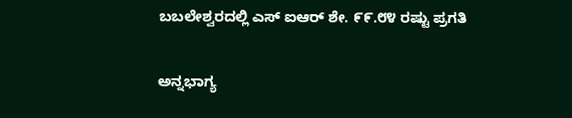ಬಬಲೇಶ್ವರದಲ್ಲಿ ಎಸ್ ಐಆರ್ ಶೇ. ೯೯.೮೪ ರಷ್ಟು ಪ್ರಗತಿ

ಅನ್ನಭಾಗ್ಯ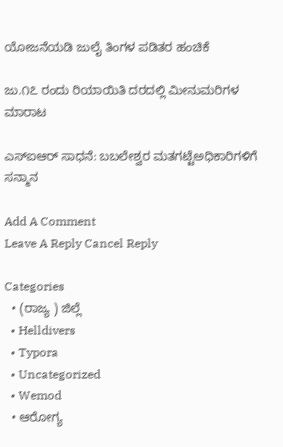ಯೋಜನೆಯಡಿ ಜುಲೈ ತಿಂಗಳ ಪಡಿತರ ಹಂಚಿಕೆ

ಜು.೧೭ ರಂದು ರಿಯಾಯಿತಿ ದರದಲ್ಲಿ ಮೀನುಮರಿಗಳ ಮಾರಾಟ

ಎಸ್ಐಆರ್ ಸಾಧನೆ: ಬಬಲೇಶ್ವರ ಮತಗಟ್ಟೆಅಧಿಕಾರಿಗಳಿಗೆ ಸನ್ಮಾನ

Add A Comment
Leave A Reply Cancel Reply

Categories
  • (ರಾಜ್ಯ ) ಜಿಲ್ಲೆ
  • Helldivers
  • Typora
  • Uncategorized
  • Wemod
  • ಆರೋಗ್ಯ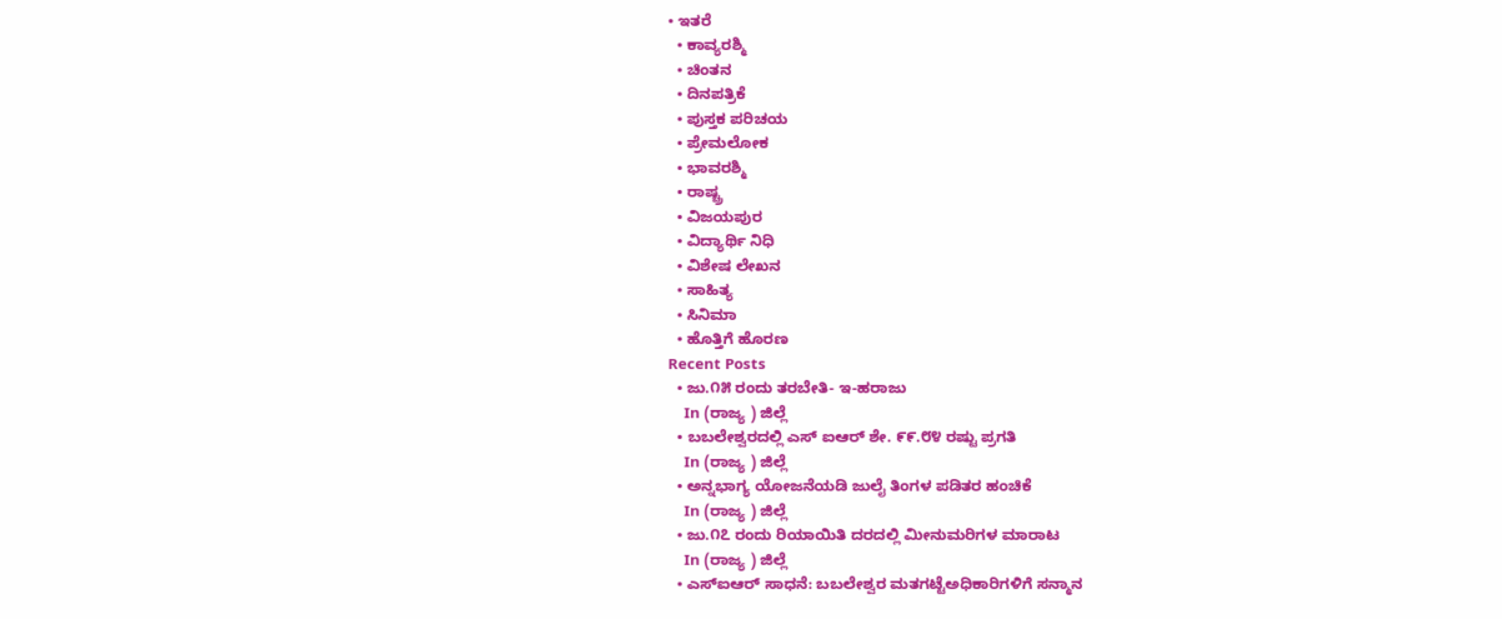• ಇತರೆ
  • ಕಾವ್ಯರಶ್ಮಿ
  • ಚಿಂತನ
  • ದಿನಪತ್ರಿಕೆ
  • ಪುಸ್ತಕ ಪರಿಚಯ
  • ಪ್ರೇಮಲೋಕ
  • ಭಾವರಶ್ಮಿ
  • ರಾಷ್ಚ್ರ
  • ವಿಜಯಪುರ
  • ವಿದ್ಯಾರ್ಥಿ ನಿಧಿ
  • ವಿಶೇಷ ಲೇಖನ
  • ಸಾಹಿತ್ಯ
  • ಸಿನಿಮಾ
  • ಹೊತ್ತಿಗೆ ಹೊರಣ
Recent Posts
  • ಜು.೧೫ ರಂದು ತರಬೇತಿ- ಇ-ಹರಾಜು
    In (ರಾಜ್ಯ ) ಜಿಲ್ಲೆ
  • ಬಬಲೇಶ್ವರದಲ್ಲಿ ಎಸ್ ಐಆರ್ ಶೇ. ೯೯.೮೪ ರಷ್ಟು ಪ್ರಗತಿ
    In (ರಾಜ್ಯ ) ಜಿಲ್ಲೆ
  • ಅನ್ನಭಾಗ್ಯ ಯೋಜನೆಯಡಿ ಜುಲೈ ತಿಂಗಳ ಪಡಿತರ ಹಂಚಿಕೆ
    In (ರಾಜ್ಯ ) ಜಿಲ್ಲೆ
  • ಜು.೧೭ ರಂದು ರಿಯಾಯಿತಿ ದರದಲ್ಲಿ ಮೀನುಮರಿಗಳ ಮಾರಾಟ
    In (ರಾಜ್ಯ ) ಜಿಲ್ಲೆ
  • ಎಸ್ಐಆರ್ ಸಾಧನೆ: ಬಬಲೇಶ್ವರ ಮತಗಟ್ಟೆಅಧಿಕಾರಿಗಳಿಗೆ ಸನ್ಮಾನ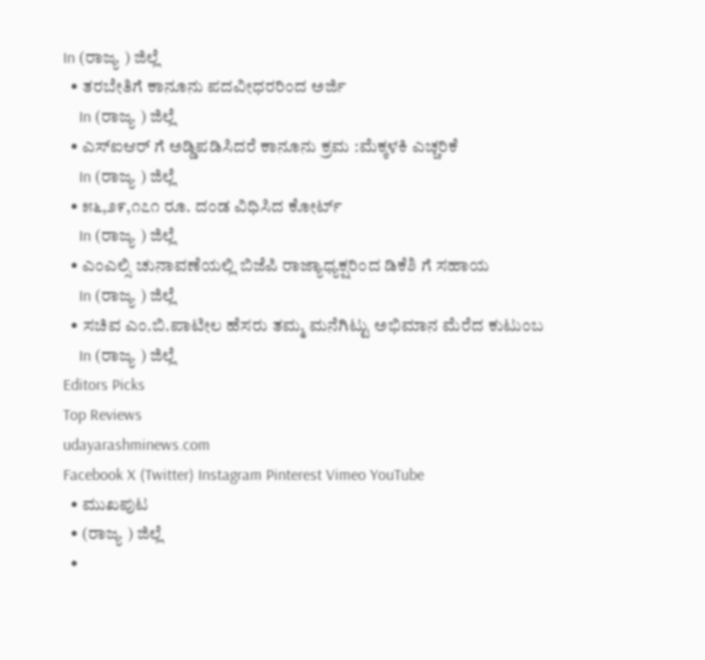In (ರಾಜ್ಯ ) ಜಿಲ್ಲೆ
  • ತರಬೇತಿಗೆ ಕಾನೂನು ಪದವೀಧರರಿಂದ ಅರ್ಜಿ
    In (ರಾಜ್ಯ ) ಜಿಲ್ಲೆ
  • ಎಸ್ಐಆರ್ ಗೆ ಅಡ್ಡಿಪಡಿಸಿದರೆ ಕಾನೂನು ಕ್ರಮ :ಮೆಕ್ಕಳಕಿ ಎಚ್ಚರಿಕೆ
    In (ರಾಜ್ಯ ) ಜಿಲ್ಲೆ
  • ೫೬,೨೯,೧೭೧ ರೂ. ದಂಡ ವಿಧಿಸಿದ ಕೋರ್ಟ್
    In (ರಾಜ್ಯ ) ಜಿಲ್ಲೆ
  • ಎಂಎಲ್ಸಿ ಚುನಾವಣೆಯಲ್ಲಿ ಬಿಜೆಪಿ ರಾಜ್ಯಾಧ್ಯಕ್ಷರಿಂದ ಡಿಕೆಶಿ ಗೆ ಸಹಾಯ
    In (ರಾಜ್ಯ ) ಜಿಲ್ಲೆ
  • ಸಚಿವ ಎಂ.ಬಿ.ಪಾಟೀಲ ಹೆಸರು ತಮ್ಮ ಮನೆಗಿಟ್ಟು ಅಭಿಮಾನ ಮೆರೆದ ಕುಟುಂಬ
    In (ರಾಜ್ಯ ) ಜಿಲ್ಲೆ
Editors Picks
Top Reviews
udayarashminews.com
Facebook X (Twitter) Instagram Pinterest Vimeo YouTube
  • ಮುಖಪುಟ
  • (ರಾಜ್ಯ ) ಜಿಲ್ಲೆ
  •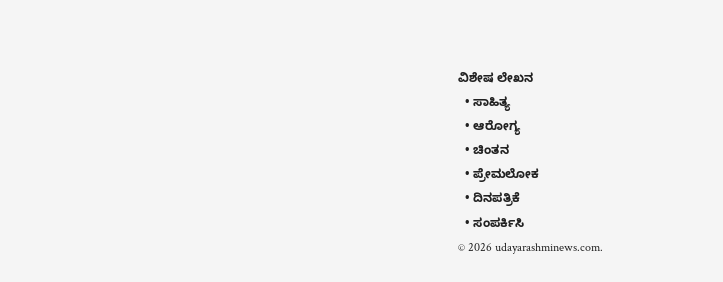ವಿಶೇಷ ಲೇಖನ
  • ಸಾಹಿತ್ಯ
  • ಆರೋಗ್ಯ
  • ಚಿಂತನ
  • ಪ್ರೇಮಲೋಕ
  • ದಿನಪತ್ರಿಕೆ
  • ಸಂಪರ್ಕಿಸಿ
© 2026 udayarashminews.com.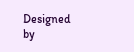Designed by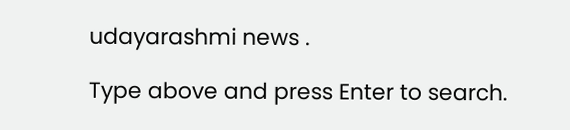udayarashmi news .

Type above and press Enter to search.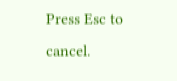Press Esc to cancel.